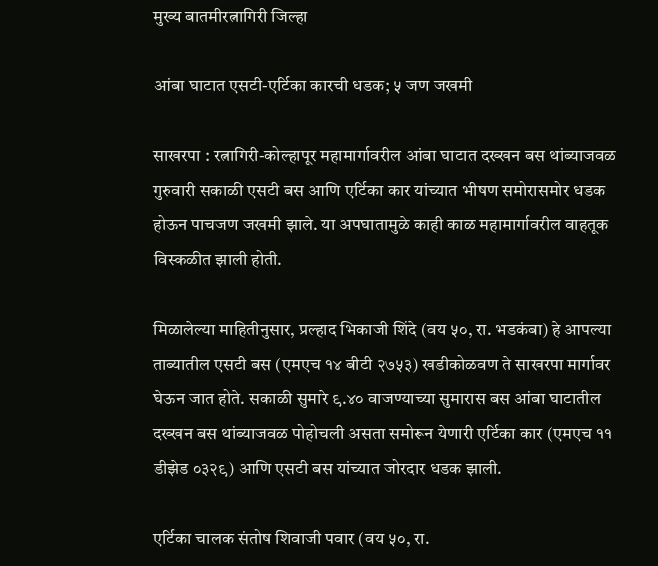मुख्य बातमीरत्नागिरी जिल्हा

आंबा घाटात एसटी-एर्टिका कारची धडक; ५ जण जखमी

साखरपा : रत्नागिरी-कोल्हापूर महामार्गावरील आंबा घाटात दख्खन बस थांब्याजवळ गुरुवारी सकाळी एसटी बस आणि एर्टिका कार यांच्यात भीषण समोरासमोर धडक होऊन पाचजण जखमी झाले. या अपघातामुळे काही काळ महामार्गावरील वाहतूक विस्कळीत झाली होती.

मिळालेल्या माहितीनुसार, प्रल्हाद भिकाजी शिंदे (वय ५०, रा. भडकंबा) हे आपल्या ताब्यातील एसटी बस (एमएच १४ बीटी २७५३) खडीकोळवण ते साखरपा मार्गावर घेऊन जात होते. सकाळी सुमारे ९.४० वाजण्याच्या सुमारास बस आंबा घाटातील दख्खन बस थांब्याजवळ पोहोचली असता समोरून येणारी एर्टिका कार (एमएच ११ डीझेड ०३२९) आणि एसटी बस यांच्यात जोरदार धडक झाली.

एर्टिका चालक संतोष शिवाजी पवार (वय ५०, रा.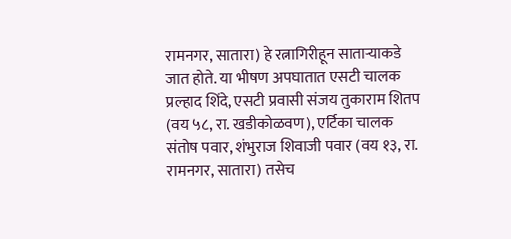रामनगर, सातारा) हे रत्नागिरीहून साताऱ्याकडे जात होते. या भीषण अपघातात एसटी चालक प्रल्हाद शिंदे, एसटी प्रवासी संजय तुकाराम शितप (वय ५८, रा. खडीकोळवण), एर्टिका चालक संतोष पवार, शंभुराज शिवाजी पवार (वय १३, रा. रामनगर, सातारा) तसेच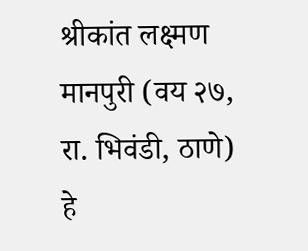श्रीकांत लक्ष्मण मानपुरी (वय २७, रा. भिवंडी, ठाणे) हे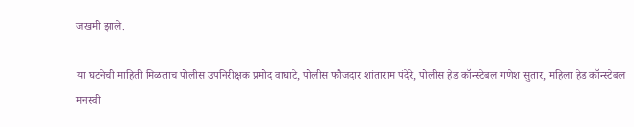जखमी झाले.

या घटनेची माहिती मिळताच पोलीस उपनिरीक्षक प्रमोद वाघाटे, पोलीस फौजदार शांताराम पंदेरे, पोलीस हेड कॉन्स्टेबल गणेश सुतार, महिला हेड कॉन्स्टेबल मनस्वी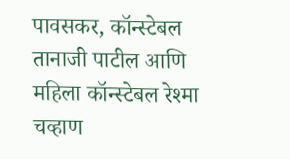पावसकर, कॉन्स्टेबल तानाजी पाटील आणि महिला कॉन्स्टेबल रेश्मा चव्हाण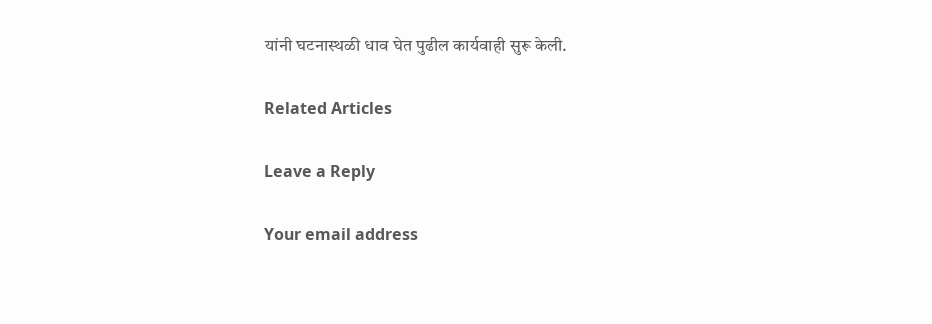यांनी घटनास्थळी धाव घेत पुढील कार्यवाही सुरू केली.

Related Articles

Leave a Reply

Your email address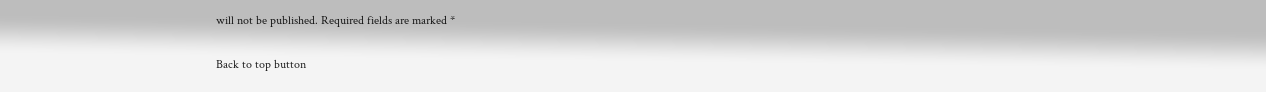will not be published. Required fields are marked *

Back to top button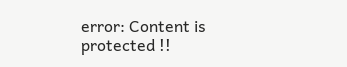error: Content is protected !!